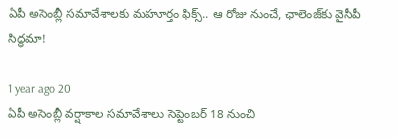ఏపీ అసెంబ్లీ సమావేశాలకు మహూర్తం ఫిక్స్.. ఆ రోజు నుంచే, ఛాలెంజ్‌కు వైసీపీ సిద్ధమా!

1 year ago 20
ఏపీ అసెంబ్లీ వర్షాకాల సమావేశాలు సెప్టెంబర్ 18 నుంచి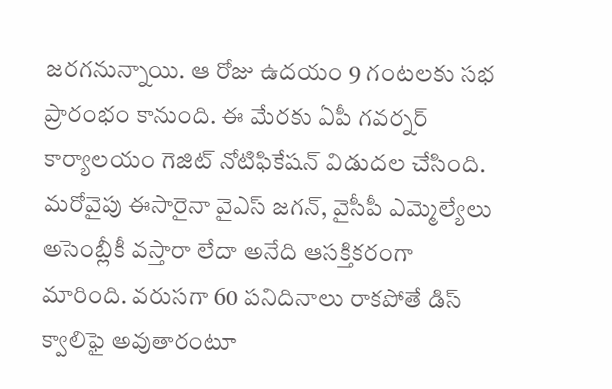జరగనున్నాయి. ఆ రోజు ఉదయం 9 గంటలకు సభ ప్రారంభం కానుంది. ఈ మేరకు ఏపీ గవర్నర్ కార్యాలయం గెజిట్ నోటిఫికేషన్ విడుదల చేసింది. మరోవైపు ఈసారైనా వైఎస్ జగన్, వైసీపీ ఎమ్మెల్యేలు అసెంబ్లీకీ వస్తారా లేదా అనేది ఆసక్తికరంగా మారింది. వరుసగా 60 పనిదినాలు రాకపోతే డిస్ క్వాలిఫై అవుతారంటూ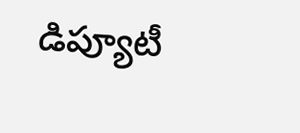డిప్యూటీ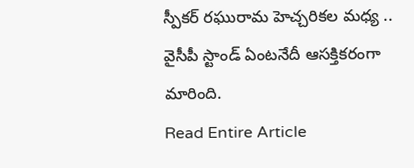స్పీకర్ రఘురామ హెచ్చరికల మధ్య .. వైసీపీ స్టాండ్ ఏంటనేదీ ఆసక్తికరంగా మారింది.
Read Entire Article